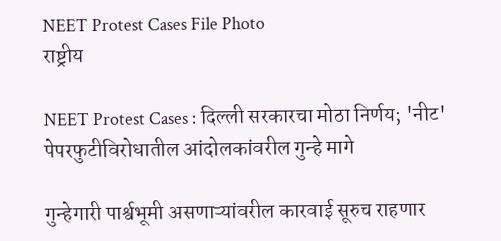NEET Protest Cases File Photo
राष्ट्रीय

NEET Protest Cases : दिल्ली सरकारचा मोठा निर्णय; 'नीट' पेपरफुटीविरोधातील आंदोलकांवरील गुन्हे मागे

गुन्हेगारी पार्श्वभूमी असणाऱ्यांवरील कारवाई सूरुच राहणार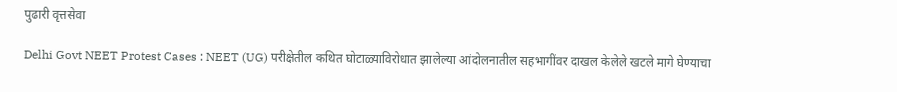पुढारी वृत्तसेवा

Delhi Govt NEET Protest Cases : NEET (UG) परीक्षेतील कथित घोटाळ्याविरोधात झालेल्या आंदोलनातील सहभागींवर दाखल केलेले खटले मागे घेण्याचा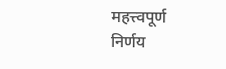महत्त्वपूर्ण निर्णय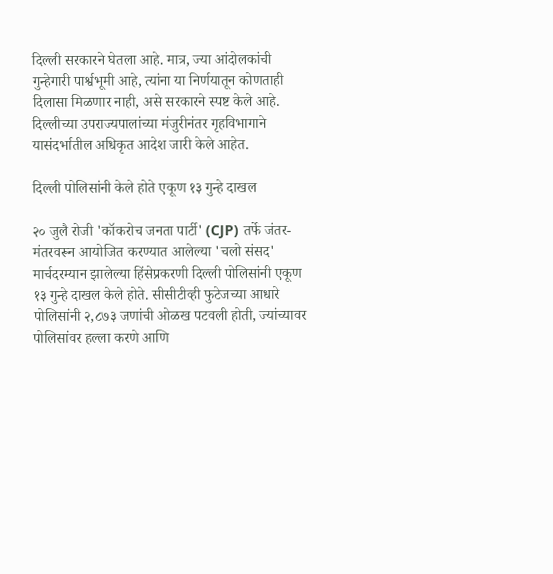दिल्ली सरकारने घेतला आहे. मात्र, ज्या आंदोलकांची गुन्हेगारी पार्श्वभूमी आहे, त्यांना या निर्णयातून कोणताही दिलासा मिळणार नाही, असे सरकारने स्पष्ट केले आहे. दिल्लीच्या उपराज्यपालांच्या मंजुरीनंतर गृहविभागाने यासंदर्भातील अधिकृत आदेश जारी केले आहेत.

दिल्ली पोलिसांनी केले होते एकूण १३ गुन्हे दाखल

२० जुलै रोजी 'कॉकरोच जनता पार्टी' (CJP) तर्फे जंतर-मंतरवरून आयोजित करण्यात आलेल्या 'चलो संसद' मार्चदरम्यान झालेल्या हिंसेप्रकरणी दिल्ली पोलिसांनी एकूण १३ गुन्हे दाखल केले होते. सीसीटीव्ही फुटेजच्या आधारे पोलिसांनी २,८७३ जणांची ओळख पटवली होती, ज्यांच्यावर पोलिसांवर हल्ला करणे आणि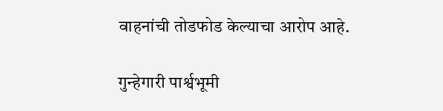वाहनांची तोडफोड केल्याचा आरोप आहे.

गुन्हेगारी पार्श्वभूमी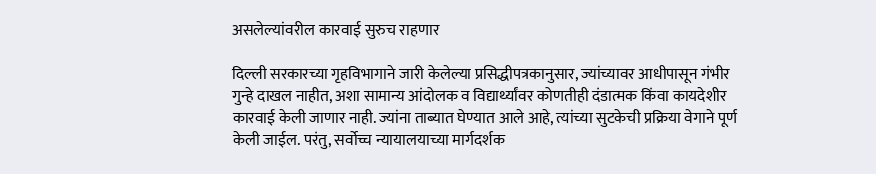असलेल्यांवरील कारवाई सुरुच राहणार

दिल्ली सरकारच्या गृहविभागाने जारी केलेल्या प्रसिद्धीपत्रकानुसार, ज्यांच्यावर आधीपासून गंभीर गुन्हे दाखल नाहीत, अशा सामान्य आंदोलक व विद्यार्थ्यांवर कोणतीही दंडात्मक किंवा कायदेशीर कारवाई केली जाणार नाही. ज्यांना ताब्यात घेण्यात आले आहे, त्यांच्या सुटकेची प्रक्रिया वेगाने पूर्ण केली जाईल. परंतु, सर्वोच्च न्यायालयाच्या मार्गदर्शक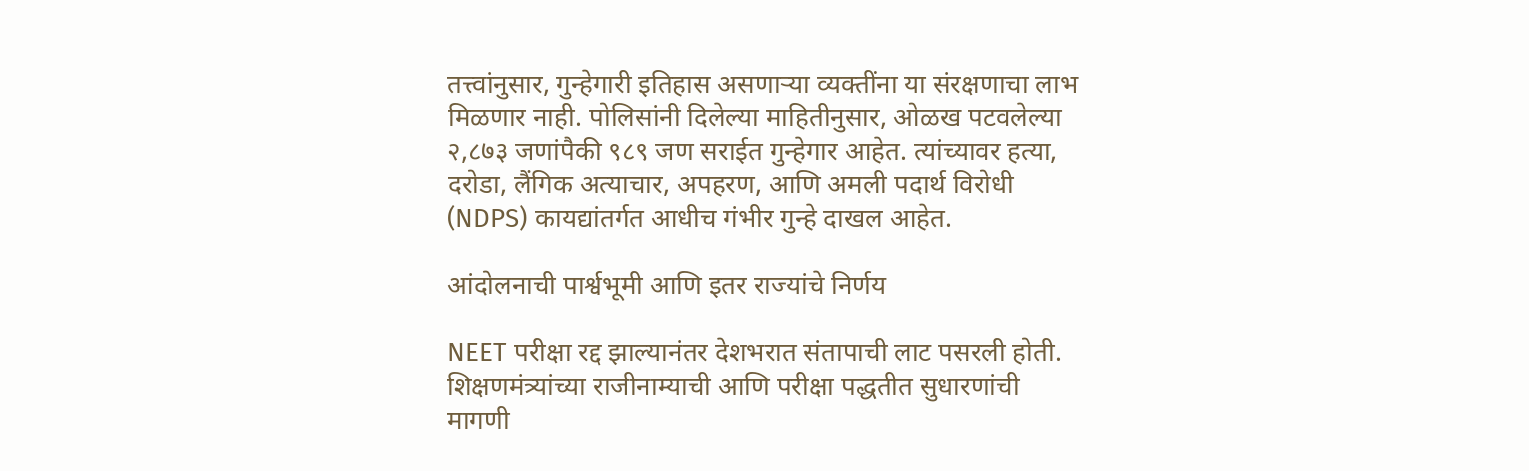तत्त्वांनुसार, गुन्हेगारी इतिहास असणाऱ्या व्यक्तींना या संरक्षणाचा लाभ मिळणार नाही. पोलिसांनी दिलेल्या माहितीनुसार, ओळख पटवलेल्या २,८७३ जणांपैकी ९८९ जण सराईत गुन्हेगार आहेत. त्यांच्यावर हत्या, दरोडा, लैंगिक अत्याचार, अपहरण, आणि अमली पदार्थ विरोधी (NDPS) कायद्यांतर्गत आधीच गंभीर गुन्हे दाखल आहेत.

आंदोलनाची पार्श्वभूमी आणि इतर राज्यांचे निर्णय

NEET परीक्षा रद्द झाल्यानंतर देशभरात संतापाची लाट पसरली होती. शिक्षणमंत्र्यांच्या राजीनाम्याची आणि परीक्षा पद्धतीत सुधारणांची मागणी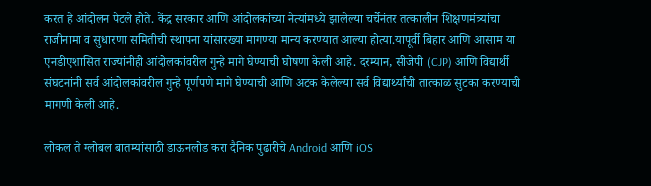करत हे आंदोलन पेटले होते. केंद्र सरकार आणि आंदोलकांच्या नेत्यांमध्ये झालेल्या चर्चेनंतर तत्कालीन शिक्षणमंत्र्यांचा राजीनामा व सुधारणा समितीची स्थापना यांसारख्या मागण्या मान्य करण्यात आल्या होत्या.यापूर्वी बिहार आणि आसाम या एनडीएशासित राज्यांनीही आंदोलकांवरील गुन्हे मागे घेण्याची घोषणा केली आहे. दरम्यान, सीजेपी (CJP) आणि विद्यार्थी संघटनांनी सर्व आंदोलकांवरील गुन्हे पूर्णपणे मागे घेण्याची आणि अटक केलेल्या सर्व विद्यार्थ्यांची तात्काळ सुटका करण्याची मागणी केली आहे.

लोकल ते ग्लोबल बातम्यांसाठी डाऊनलोड करा दैनिक पुढारीचे Android आणि iOS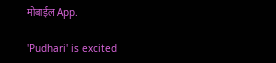मोबाईल App.

'Pudhari' is excited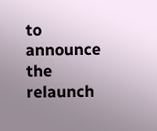to announce the relaunch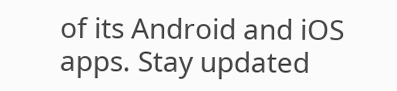of its Android and iOS apps. Stay updated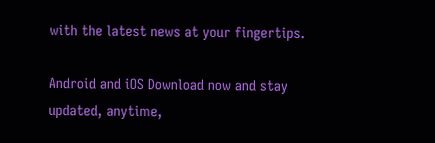with the latest news at your fingertips.

Android and iOS Download now and stay updated, anytime,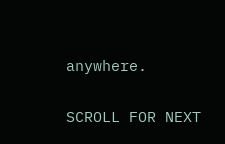anywhere.

SCROLL FOR NEXT